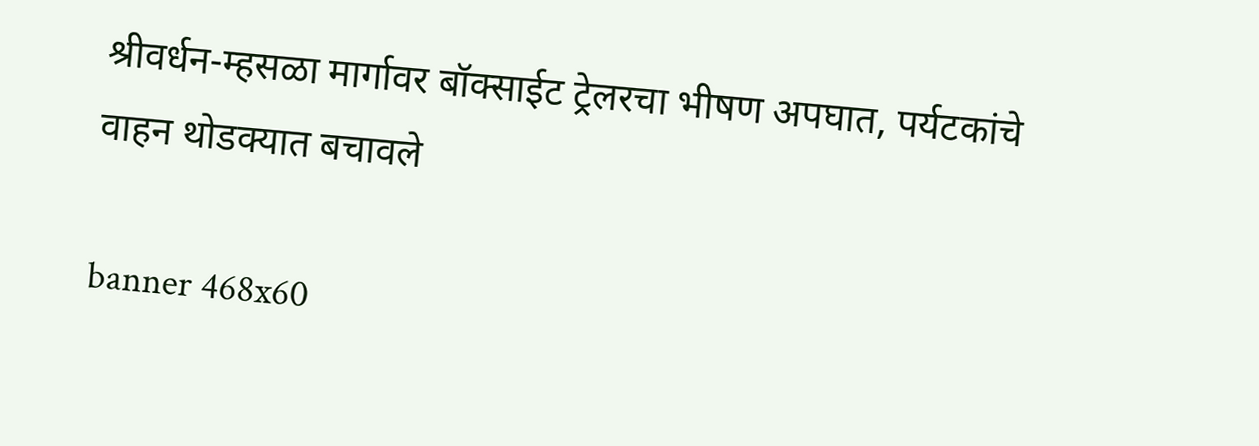श्रीवर्धन-म्हसळा मार्गावर बॉक्साईट ट्रेलरचा भीषण अपघात, पर्यटकांचे वाहन थोडक्यात बचावले

banner 468x60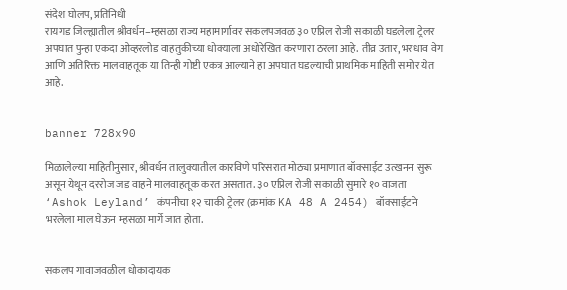संदेश घोलप, प्रतिनिधी
रायगड जिल्ह्यातील श्रीवर्धन–म्हसळा राज्य महामार्गावर सकलपजवळ ३० एप्रिल रोजी सकाळी घडलेला ट्रेलर अपघात पुन्हा एकदा ओव्हरलोड वाहतुकीच्या धोक्याला अधोरेखित करणारा ठरला आहे. तीव्र उतार, भरधाव वेग आणि अतिरिक्त मालवाहतूक या तिन्ही गोष्टी एकत्र आल्याने हा अपघात घडल्याची प्राथमिक माहिती समोर येत आहे.


banner 728x90

मिळालेल्या माहितीनुसार, श्रीवर्धन तालुक्यातील कारविणे परिसरात मोठ्या प्रमाणात बॉक्साईट उत्खनन सुरू असून येथून दररोज जड वाहने मालवाहतूक करत असतात. ३० एप्रिल रोजी सकाळी सुमारे १० वाजता ‘Ashok Leyland’ कंपनीचा १२ चाकी ट्रेलर (क्रमांक KA 48 A 2454) बॉक्साईटने भरलेला माल घेऊन म्हसळा मार्गे जात होता.


सकलप गावाजवळील धोकादायक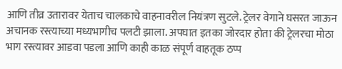आणि तीव्र उतारावर येताच चालकाचे वाहनावरील नियंत्रण सुटले. ट्रेलर वेगाने घसरत जाऊन अचानक रस्त्याच्या मध्यभागीच पलटी झाला. अपघात इतका जोरदार होता की ट्रेलरचा मोठा भाग रस्त्यावर आडवा पडला आणि काही काळ संपूर्ण वाहतूक ठप्प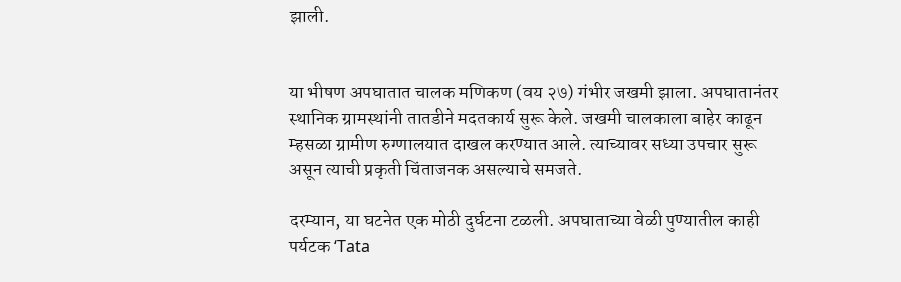झाली.


या भीषण अपघातात चालक मणिकण (वय २७) गंभीर जखमी झाला. अपघातानंतर स्थानिक ग्रामस्थांनी तातडीने मदतकार्य सुरू केले. जखमी चालकाला बाहेर काढून म्हसळा ग्रामीण रुग्णालयात दाखल करण्यात आले. त्याच्यावर सध्या उपचार सुरू असून त्याची प्रकृती चिंताजनक असल्याचे समजते.

दरम्यान, या घटनेत एक मोठी दुर्घटना टळली. अपघाताच्या वेळी पुण्यातील काही पर्यटक ‘Tata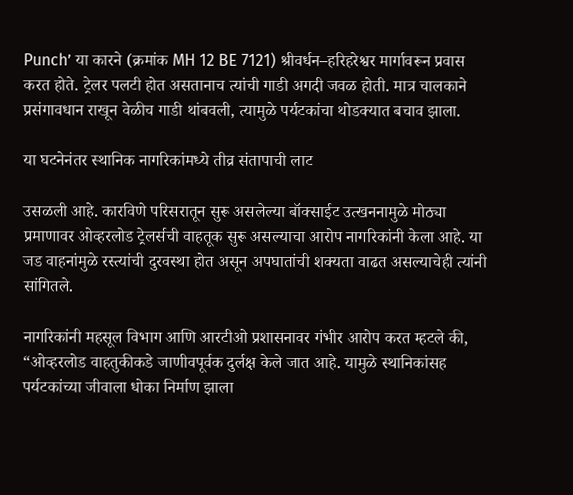Punch’ या कारने (क्रमांक MH 12 BE 7121) श्रीवर्धन–हरिहरेश्वर मार्गावरून प्रवास करत होते. ट्रेलर पलटी होत असतानाच त्यांची गाडी अगदी जवळ होती. मात्र चालकाने प्रसंगावधान राखून वेळीच गाडी थांबवली, त्यामुळे पर्यटकांचा थोडक्यात बचाव झाला.

या घटनेनंतर स्थानिक नागरिकांमध्ये तीव्र संतापाची लाट

उसळली आहे. कारविणे परिसरातून सुरू असलेल्या बॉक्साईट उत्खननामुळे मोठ्या प्रमाणावर ओव्हरलोड ट्रेलर्सची वाहतूक सुरू असल्याचा आरोप नागरिकांनी केला आहे. या जड वाहनांमुळे रस्त्यांची दुरवस्था होत असून अपघातांची शक्यता वाढत असल्याचेही त्यांनी सांगितले.

नागरिकांनी महसूल विभाग आणि आरटीओ प्रशासनावर गंभीर आरोप करत म्हटले की, “ओव्हरलोड वाहतुकीकडे जाणीवपूर्वक दुर्लक्ष केले जात आहे. यामुळे स्थानिकांसह पर्यटकांच्या जीवाला धोका निर्माण झाला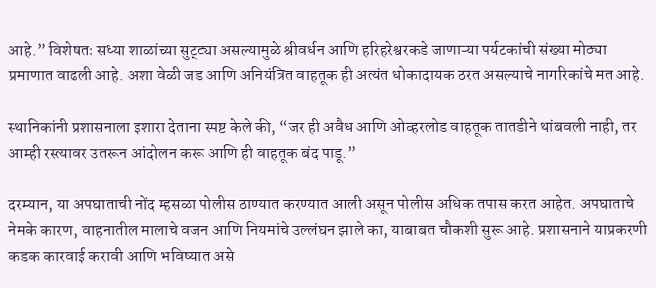आहे.” विशेषतः सध्या शाळांच्या सुट्ट्या असल्यामुळे श्रीवर्धन आणि हरिहरेश्वरकडे जाणाऱ्या पर्यटकांची संख्या मोठ्या प्रमाणात वाढली आहे. अशा वेळी जड आणि अनियंत्रित वाहतूक ही अत्यंत धोकादायक ठरत असल्याचे नागरिकांचे मत आहे.

स्थानिकांनी प्रशासनाला इशारा देताना स्पष्ट केले की, “जर ही अवैध आणि ओव्हरलोड वाहतूक तातडीने थांबवली नाही, तर आम्ही रस्त्यावर उतरून आंदोलन करू आणि ही वाहतूक बंद पाडू.”

दरम्यान, या अपघाताची नोंद म्हसळा पोलीस ठाण्यात करण्यात आली असून पोलीस अधिक तपास करत आहेत. अपघाताचे नेमके कारण, वाहनातील मालाचे वजन आणि नियमांचे उल्लंघन झाले का, याबाबत चौकशी सुरू आहे. प्रशासनाने याप्रकरणी कडक कारवाई करावी आणि भविष्यात असे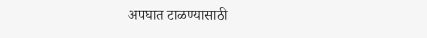अपघात टाळण्यासाठी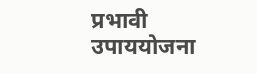प्रभावी उपाययोजना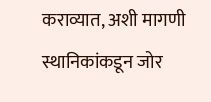कराव्यात, अशी मागणी स्थानिकांकडून जोर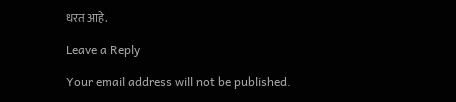धरत आहे.

Leave a Reply

Your email address will not be published.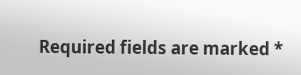Required fields are marked *